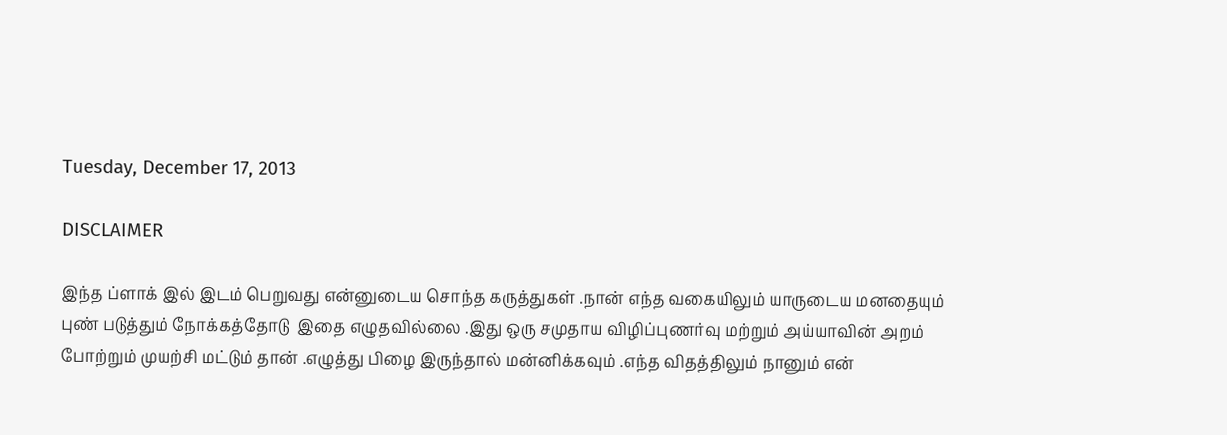Tuesday, December 17, 2013

DISCLAIMER

இந்த ப்ளாக் இல் இடம் பெறுவது என்னுடைய சொந்த கருத்துகள் .நான் எந்த வகையிலும் யாருடைய மனதையும் புண் படுத்தும் நோக்கத்தோடு  இதை எழுதவில்லை .இது ஒரு சமுதாய விழிப்புணர்வு மற்றும் அய்யாவின் அறம் போற்றும் முயற்சி மட்டும் தான் .எழுத்து பிழை இருந்தால் மன்னிக்கவும் .எந்த விதத்திலும் நானும் என்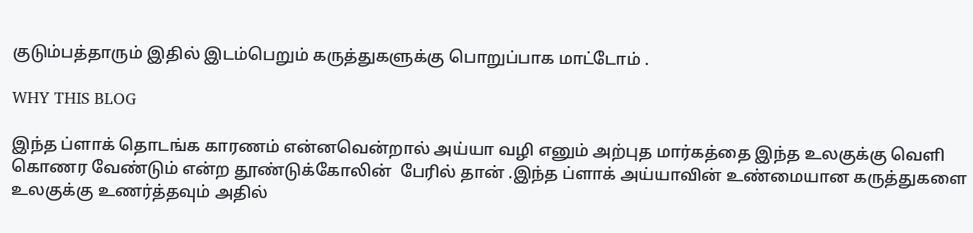குடும்பத்தாரும் இதில் இடம்பெறும் கருத்துகளுக்கு பொறுப்பாக மாட்டோம் .

WHY THIS BLOG

இந்த ப்ளாக் தொடங்க காரணம் என்னவென்றால் அய்யா வழி எனும் அற்புத மார்கத்தை இந்த உலகுக்கு வெளி கொணர வேண்டும் என்ற தூண்டுக்கோலின்  பேரில் தான் .இந்த ப்ளாக் அய்யாவின் உண்மையான கருத்துகளை உலகுக்கு உணர்த்தவும் அதில்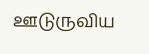ஊடுருவிய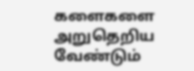களைகளை அறுதெறிய வேண்டும்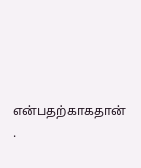என்பதற்காகதான் .